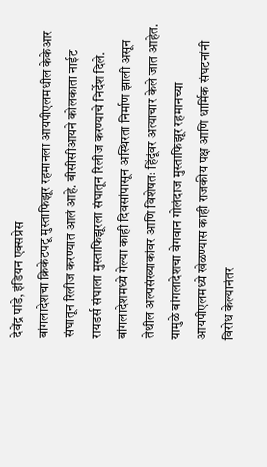देवेंद्र पांडे, इंडियन एक्सप्रेस
बांगलादेशचा क्रिकेटपटू मुस्ताफिझूर रहमानला आयपीएलमधील केकेआर संघातून रिलीज करण्यात आलं आहे. बीसीसीआयने कोलकाता नाईट रायडर्स संघाला मुस्ताफिझूरला संघातून रिलीज करण्याचे निर्देश दिले. बांगलादेशमध्ये गेल्या काही दिवसांपासून अस्थिरता निर्माण झाली असून तेथील अल्पसंख्याकांवर आणि विशेषतः हिंदूंवर अत्याचार केले जात आहेत. यामुळे बांगलादेशचा वेगवान गोलंदाज मुस्ताफिझूर रहमानच्या आयपीएलमध्ये खेळण्यास काही राजकीय पक्ष आणि धार्मिक संघटनांनी विरोध केल्यानंतर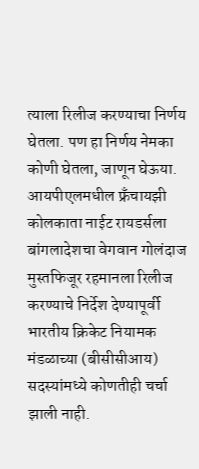त्याला रिलीज करण्याचा निर्णय घेतला. पण हा निर्णय नेमका कोणी घेतला, जाणून घेऊया.
आयपीएलमधील फ्रँचायझी कोलकाता नाईट रायडर्सला बांगलादेशचा वेगवान गोलंदाज मुस्तफिजूर रहमानला रिलीज करण्याचे निर्देश देण्यापूर्वी भारतीय क्रिकेट नियामक मंडळाच्या (बीसीसीआय) सदस्यांमध्ये कोणतीही चर्चा झाली नाही.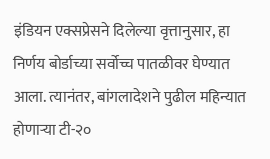इंडियन एक्सप्रेसने दिलेल्या वृत्तानुसार, हा निर्णय बोर्डाच्या सर्वोच्च पातळीवर घेण्यात आला. त्यानंतर, बांगलादेशने पुढील महिन्यात होणाऱ्या टी-२०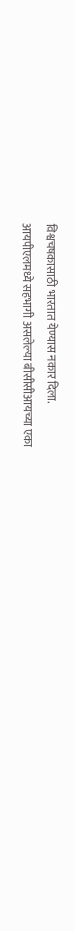विश्वचषकासाठी भारतात येण्यास नकार दिला.
आयपीएलमध्ये सहभागी असलेल्या बीसीसीआयच्या एका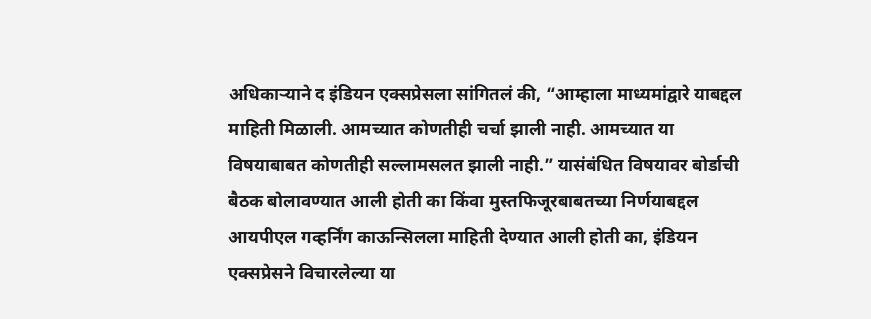अधिकाऱ्याने द इंडियन एक्सप्रेसला सांगितलं की, “आम्हाला माध्यमांद्वारे याबद्दल माहिती मिळाली. आमच्यात कोणतीही चर्चा झाली नाही. आमच्यात या विषयाबाबत कोणतीही सल्लामसलत झाली नाही.” यासंबंधित विषयावर बोर्डाची बैठक बोलावण्यात आली होती का किंवा मुस्तफिजूरबाबतच्या निर्णयाबद्दल आयपीएल गव्हर्निंग काऊन्सिलला माहिती देण्यात आली होती का, इंडियन एक्सप्रेसने विचारलेल्या या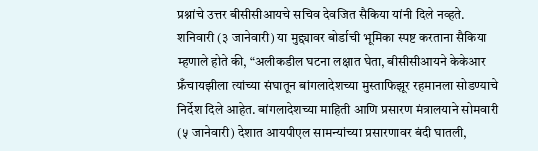प्रश्नांचे उत्तर बीसीसीआयचे सचिव देवजित सैकिया यांनी दिले नव्हते.
शनिवारी (३ जानेवारी) या मुद्द्यावर बोर्डाची भूमिका स्पष्ट करताना सैकिया म्हणाले होते की, “अलीकडील घटना लक्षात घेता, बीसीसीआयने केकेआर फ्रँचायझीला त्यांच्या संघातून बांगलादेशच्या मुस्ताफिझूर रहमानला सोडण्याचे निर्देश दिले आहेत. बांगलादेशच्या माहिती आणि प्रसारण मंत्रालयाने सोमवारी (५ जानेवारी) देशात आयपीएल सामन्यांच्या प्रसारणावर बंदी घातली,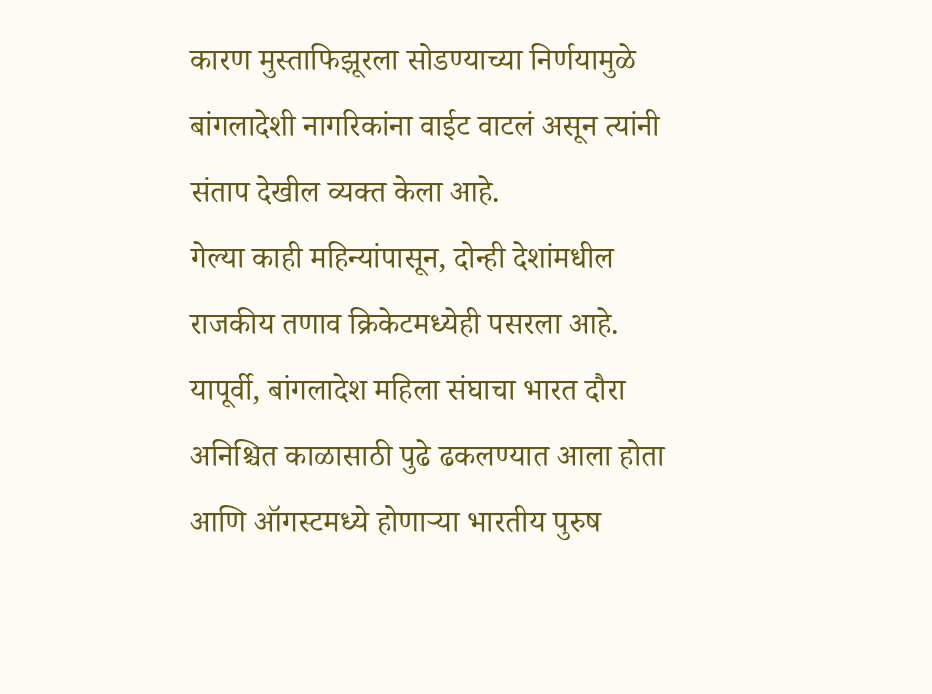कारण मुस्ताफिझूरला सोडण्याच्या निर्णयामुळे बांगलादेशी नागरिकांना वाईट वाटलं असून त्यांनी संताप देखील व्यक्त केला आहे.
गेल्या काही महिन्यांपासून, दोन्ही देशांमधील राजकीय तणाव क्रिकेटमध्येही पसरला आहे. यापूर्वी, बांगलादेश महिला संघाचा भारत दौरा अनिश्चित काळासाठी पुढे ढकलण्यात आला होता आणि ऑगस्टमध्ये होणाऱ्या भारतीय पुरुष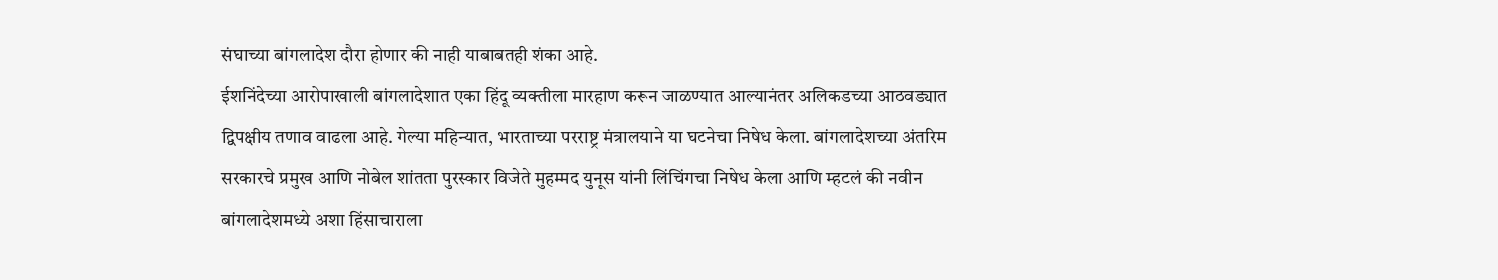संघाच्या बांगलादेश दौरा होणार की नाही याबाबतही शंका आहे.
ईशनिंदेच्या आरोपाखाली बांगलादेशात एका हिंदू व्यक्तीला मारहाण करून जाळण्यात आल्यानंतर अलिकडच्या आठवड्यात द्विपक्षीय तणाव वाढला आहे. गेल्या महिन्यात, भारताच्या परराष्ट्र मंत्रालयाने या घटनेचा निषेध केला. बांगलादेशच्या अंतरिम सरकारचे प्रमुख आणि नोबेल शांतता पुरस्कार विजेते मुहम्मद युनूस यांनी लिंचिंगचा निषेध केला आणि म्हटलं की नवीन बांगलादेशमध्ये अशा हिंसाचाराला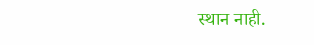स्थान नाही.